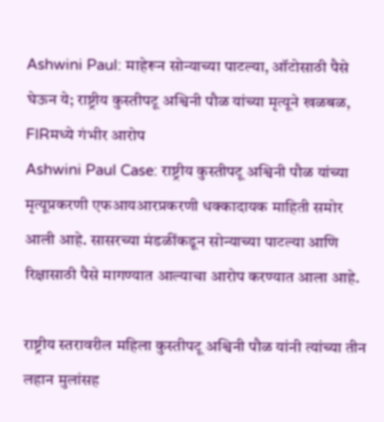Ashwini Paul: माहेरून सोन्याच्या पाटल्या, ऑटोसाठी पैसे घेऊन ये; राष्ट्रीय कुस्तीपटू अश्विनी पौळ यांच्या मृत्यूने खळबळ, FIRमध्ये गंभीर आरोप
Ashwini Paul Case: राष्ट्रीय कुस्तीपटू अश्विनी पौळ यांच्या मृत्यूप्रकरणी एफआयआरप्रकरणी धक्कादायक माहिती समोर आली आहे. सासरच्या मंडळींकडून सोन्याच्या पाटल्या आणि रिक्षासाठी पैसे मागण्यात आल्याचा आरोप करण्यात आला आहे.

राष्ट्रीय स्तरावरील महिला कुस्तीपटू अश्विनी पौळ यांनी त्यांच्या तीन लहान मुलांसह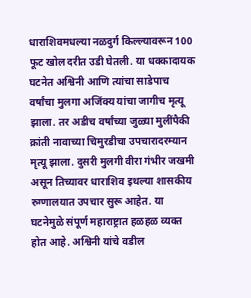धाराशिवमधल्या नळदुर्ग किल्ल्यावरून 100 फूट खोल दरीत उडी घेतली. या धक्कादायक घटनेत अश्विनी आणि त्यांचा साडेपाच वर्षांचा मुलगा अजिंक्य यांचा जागीच मृत्यू झाला. तर अडीच वर्षांच्या जुळ्या मुलींपैकी क्रांती नावाच्या चिमुरडीचा उपचारादरम्यान मृत्यू झाला. दुसरी मुलगी वीरा गंभीर जखमी असून तिच्यावर धाराशिव इथल्या शासकीय रुग्णालयात उपचार सुरू आहेत. या घटनेमुळे संपूर्ण महाराष्ट्रात हळहळ व्यक्त होत आहे. अश्विनी यांचे वडील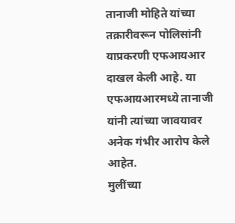तानाजी मोहिते यांच्या तक्रारीवरून पोलिसांनी याप्रकरणी एफआयआर दाखल केली आहे. या एफआयआरमध्ये तानाजी यांनी त्यांच्या जावयावर अनेक गंभीर आरोप केले आहेत.
मुलींच्या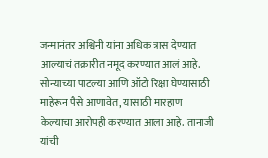जन्मानंतर अश्विनी यांना अधिक त्रास देण्यात आल्याचं तक्रारीत नमूद करण्यात आलं आहे. सोन्याच्या पाटल्या आणि ऑटो रिक्षा घेण्यासाठी माहेरून पैसे आणावेत, यासाठी मारहाण केल्याचा आरोपही करण्यात आला आहे. तानाजी यांची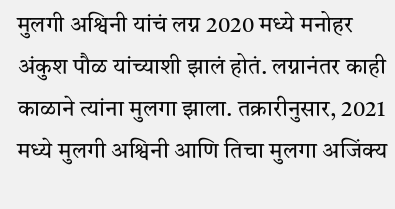मुलगी अश्विनी यांचं लग्न 2020 मध्ये मनोहर अंकुश पौळ यांच्याशी झालं होतं. लग्नानंतर काही काळाने त्यांना मुलगा झाला. तक्रारीनुसार, 2021 मध्ये मुलगी अश्विनी आणि तिचा मुलगा अजिंक्य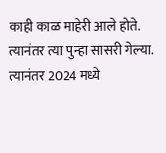काही काळ माहेरी आले होते. त्यानंतर त्या पुन्हा सासरी गेल्या. त्यानंतर 2024 मध्ये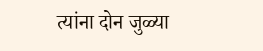त्यांना दोन जुळ्या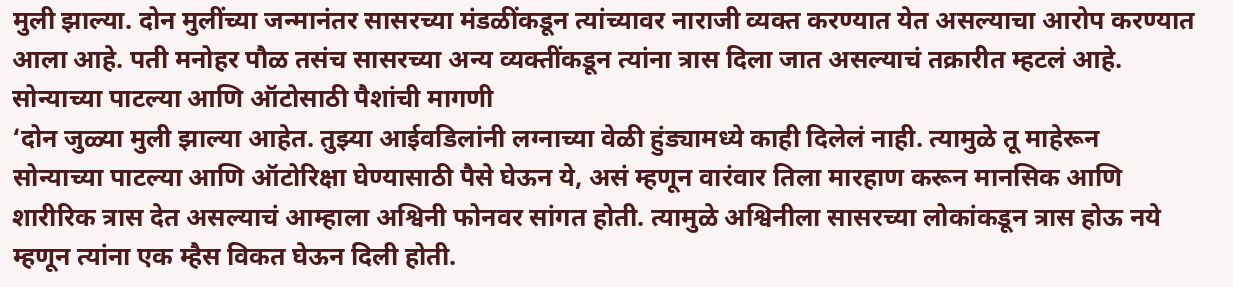मुली झाल्या. दोन मुलींच्या जन्मानंतर सासरच्या मंडळींकडून त्यांच्यावर नाराजी व्यक्त करण्यात येत असल्याचा आरोप करण्यात आला आहे. पती मनोहर पौळ तसंच सासरच्या अन्य व्यक्तींकडून त्यांना त्रास दिला जात असल्याचं तक्रारीत म्हटलं आहे.
सोन्याच्या पाटल्या आणि ऑटोसाठी पैशांची मागणी
‘दोन जुळ्या मुली झाल्या आहेत. तुझ्या आईवडिलांनी लग्नाच्या वेळी हुंड्यामध्ये काही दिलेलं नाही. त्यामुळे तू माहेरून सोन्याच्या पाटल्या आणि ऑटोरिक्षा घेण्यासाठी पैसे घेऊन ये, असं म्हणून वारंवार तिला मारहाण करून मानसिक आणि शारीरिक त्रास देत असल्याचं आम्हाला अश्विनी फोनवर सांगत होती. त्यामुळे अश्विनीला सासरच्या लोकांकडून त्रास होऊ नये म्हणून त्यांना एक म्हैस विकत घेऊन दिली होती.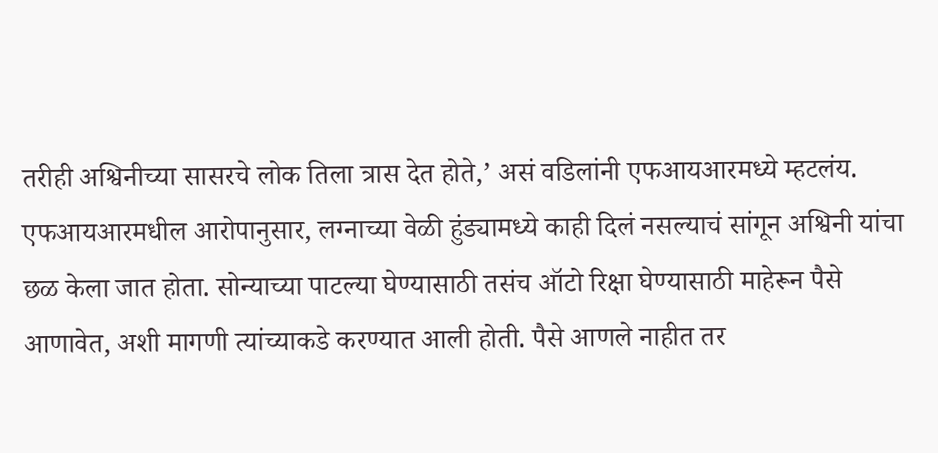तरीही अश्विनीच्या सासरचे लोक तिला त्रास देत होते,’ असं वडिलांनी एफआयआरमध्ये म्हटलंय.
एफआयआरमधील आरोपानुसार, लग्नाच्या वेळी हुंड्यामध्ये काही दिलं नसल्याचं सांगून अश्विनी यांचा छळ केला जात होता. सोन्याच्या पाटल्या घेण्यासाठी तसंच ऑटो रिक्षा घेण्यासाठी माहेरून पैसे आणावेत, अशी मागणी त्यांच्याकडे करण्यात आली होती. पैसे आणले नाहीत तर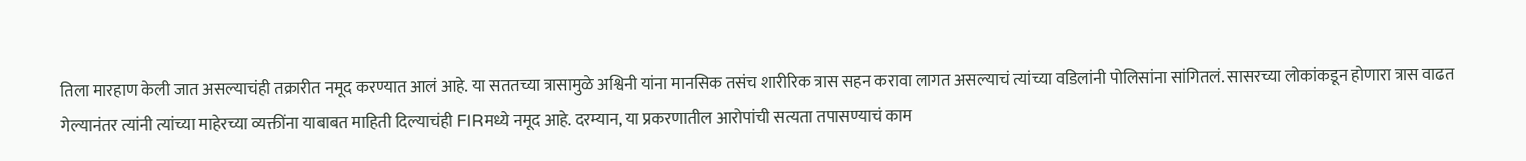तिला मारहाण केली जात असल्याचंही तक्रारीत नमूद करण्यात आलं आहे. या सततच्या त्रासामुळे अश्विनी यांना मानसिक तसंच शारीरिक त्रास सहन करावा लागत असल्याचं त्यांच्या वडिलांनी पोलिसांना सांगितलं. सासरच्या लोकांकडून होणारा त्रास वाढत गेल्यानंतर त्यांनी त्यांच्या माहेरच्या व्यक्तींना याबाबत माहिती दिल्याचंही FIRमध्ये नमूद आहे. दरम्यान, या प्रकरणातील आरोपांची सत्यता तपासण्याचं काम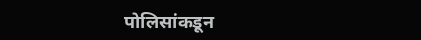पोलिसांकडून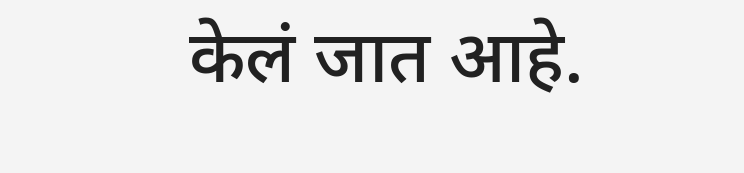केलं जात आहे.